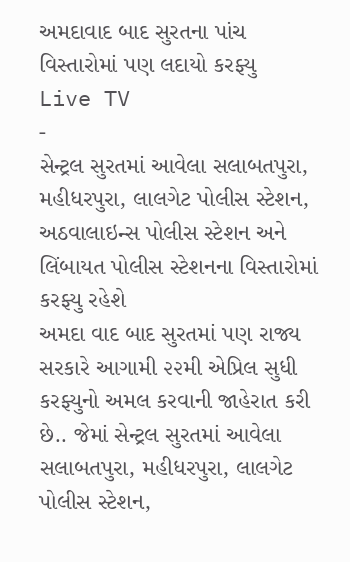અમદાવાદ બાદ સુરતના પાંચ વિસ્તારોમાં પણ લદાયો કરફ્યુ
Live TV
-
સેન્ટ્રલ સુરતમાં આવેલા સલાબતપુરા, મહીધરપુરા, લાલગેટ પોલીસ સ્ટેશન, અઠવાલાઇન્સ પોલીસ સ્ટેશન અને લિંબાયત પોલીસ સ્ટેશનના વિસ્તારોમાં કરફ્યુ રહેશે
અમદા વાદ બાદ સુરતમાં પણ રાજ્ય સરકારે આગામી ૨૨મી એપ્રિલ સુધી કરફ્યુનો અમલ કરવાની જાહેરાત કરી છે.. જેમાં સેન્ટ્રલ સુરતમાં આવેલા સલાબતપુરા, મહીધરપુરા, લાલગેટ પોલીસ સ્ટેશન,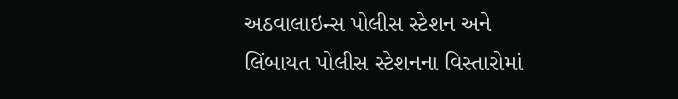અઠવાલાઇન્સ પોલીસ સ્ટેશન અને લિંબાયત પોલીસ સ્ટેશનના વિસ્તારોમાં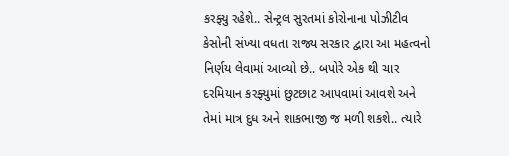કરફ્યુ રહેશે.. સેન્ટ્રલ સુરતમાં કોરોનાના પોઝીટીવ કેસોની સંખ્યા વધતા રાજ્ય સરકાર દ્વારા આ મહત્વનો નિર્ણય લેવામાં આવ્યો છે.. બપોરે એક થી ચાર દરમિયાન કરફ્યુમાં છુટછાટ આપવામાં આવશે અને તેમાં માત્ર દુધ અને શાકભાજી જ મળી શકશે.. ત્યારે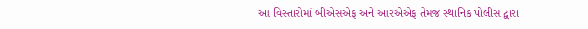આ વિસ્તારોમાં બીએસએફ અને આરએએફ તેમજ સ્થાનિક પોલીસ દ્વારા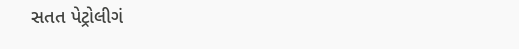સતત પેટ્રોલીગં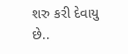શરુ કરી દેવાયુ છે..